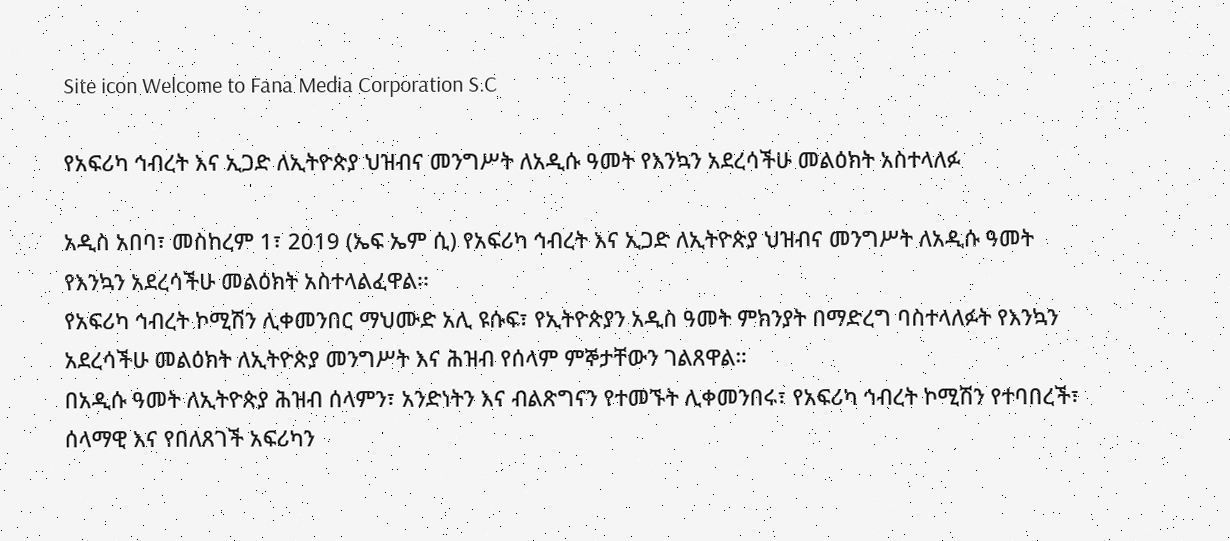Site icon Welcome to Fana Media Corporation S.C

የአፍሪካ ኅብረት እና ኢጋድ ለኢትዮጵያ ህዝብና መንግሥት ለአዲሱ ዓመት የእንኳን አደረሳችሁ መልዕክት አስተላለፉ

አዲስ አበባ፣ መስከረም 1፣ 2019 (ኤፍ ኤም ሲ) የአፍሪካ ኅብረት እና ኢጋድ ለኢትዮጵያ ህዝብና መንግሥት ለአዲሱ ዓመት የእንኳን አደረሳችሁ መልዕክት አስተላልፈዋል፡፡
የአፍሪካ ኅብረት ኮሚሽን ሊቀመንበር ማህሙድ አሊ ዩሱፍ፣ የኢትዮጵያን አዲስ ዓመት ምክንያት በማድረግ ባስተላለፉት የእንኳን አደረሳችሁ መልዕክት ለኢትዮጵያ መንግሥት እና ሕዝብ የሰላም ምኞታቸውን ገልጸዋል።
በአዲሱ ዓመት ለኢትዮጵያ ሕዝብ ሰላምን፣ አንድነትን እና ብልጽግናን የተመኙት ሊቀመንበሩ፣ የአፍሪካ ኅብረት ኮሚሽን የተባበረች፣ ሰላማዊ እና የበለጸገች አፍሪካን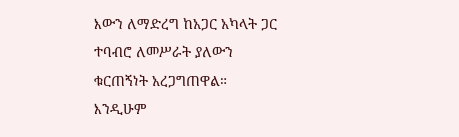እውን ለማድረግ ከአጋር አካላት ጋር ተባብሮ ለመሥራት ያለውን ቁርጠኝነት አረጋግጠዋል።
እንዲሁም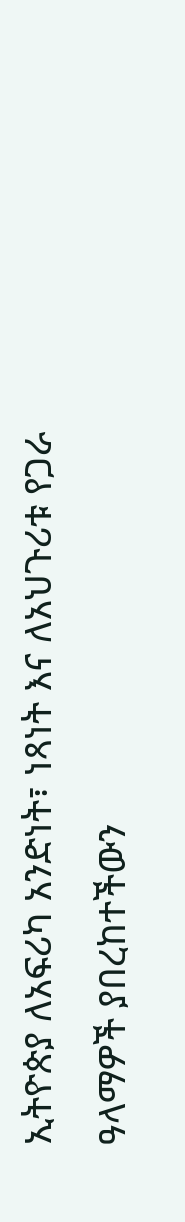ኢትዮጵያ ለአፍሪካ አንድነት፣ ነጻነት እና ለአህጉሪቱ የጋራ ዓላማዎች ያበረከተችውን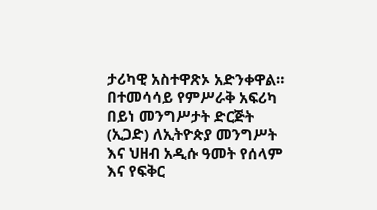ታሪካዊ አስተዋጽኦ አድንቀዋል።
በተመሳሳይ የምሥራቅ አፍሪካ በይነ መንግሥታት ድርጅት (ኢጋድ) ለኢትዮጵያ መንግሥት እና ህዘብ አዲሱ ዓመት የሰላም እና የፍቅር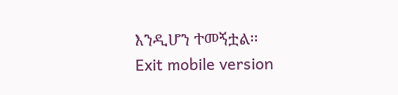እንዲሆን ተመኝቷል፡፡
Exit mobile version